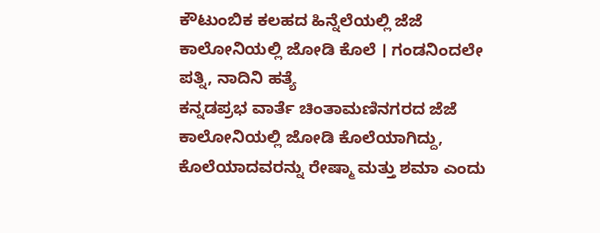ಕೌಟುಂಬಿಕ ಕಲಹದ ಹಿನ್ನೆಲೆಯಲ್ಲಿ ಜೆಜೆ ಕಾಲೋನಿಯಲ್ಲಿ ಜೋಡಿ ಕೊಲೆ । ಗಂಡನಿಂದಲೇ ಪತ್ನಿ, ನಾದಿನಿ ಹತ್ಯೆ
ಕನ್ನಡಪ್ರಭ ವಾರ್ತೆ ಚಿಂತಾಮಣಿನಗರದ ಜೆಜೆ ಕಾಲೋನಿಯಲ್ಲಿ ಜೋಡಿ ಕೊಲೆಯಾಗಿದ್ದು, ಕೊಲೆಯಾದವರನ್ನು ರೇಷ್ಮಾ ಮತ್ತು ಶಮಾ ಎಂದು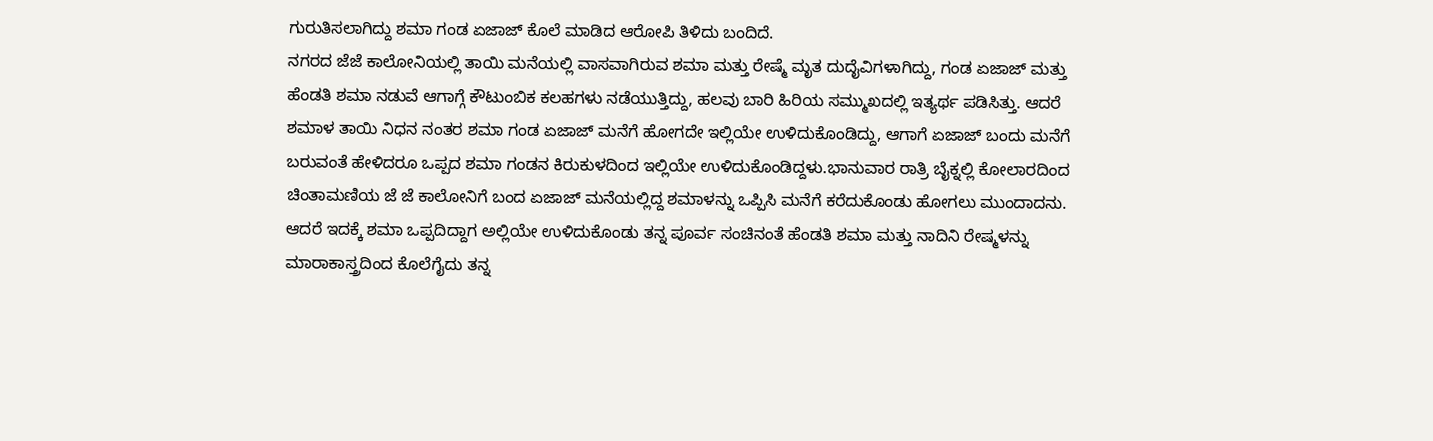ಗುರುತಿಸಲಾಗಿದ್ದು ಶಮಾ ಗಂಡ ಏಜಾಜ್ ಕೊಲೆ ಮಾಡಿದ ಆರೋಪಿ ತಿಳಿದು ಬಂದಿದೆ.
ನಗರದ ಜೆಜೆ ಕಾಲೋನಿಯಲ್ಲಿ ತಾಯಿ ಮನೆಯಲ್ಲಿ ವಾಸವಾಗಿರುವ ಶಮಾ ಮತ್ತು ರೇಷ್ಮೆ ಮೃತ ದುದೈವಿಗಳಾಗಿದ್ದು, ಗಂಡ ಏಜಾಜ್ ಮತ್ತು ಹೆಂಡತಿ ಶಮಾ ನಡುವೆ ಆಗಾಗ್ಗೆ ಕೌಟುಂಬಿಕ ಕಲಹಗಳು ನಡೆಯುತ್ತಿದ್ದು, ಹಲವು ಬಾರಿ ಹಿರಿಯ ಸಮ್ಮುಖದಲ್ಲಿ ಇತ್ಯರ್ಥ ಪಡಿಸಿತ್ತು. ಆದರೆ ಶಮಾಳ ತಾಯಿ ನಿಧನ ನಂತರ ಶಮಾ ಗಂಡ ಏಜಾಜ್ ಮನೆಗೆ ಹೋಗದೇ ಇಲ್ಲಿಯೇ ಉಳಿದುಕೊಂಡಿದ್ದು, ಆಗಾಗೆ ಏಜಾಜ್ ಬಂದು ಮನೆಗೆ ಬರುವಂತೆ ಹೇಳಿದರೂ ಒಪ್ಪದ ಶಮಾ ಗಂಡನ ಕಿರುಕುಳದಿಂದ ಇಲ್ಲಿಯೇ ಉಳಿದುಕೊಂಡಿದ್ದಳು.ಭಾನುವಾರ ರಾತ್ರಿ ಬೈಕ್ನಲ್ಲಿ ಕೋಲಾರದಿಂದ ಚಿಂತಾಮಣಿಯ ಜೆ ಜೆ ಕಾಲೋನಿಗೆ ಬಂದ ಏಜಾಜ್ ಮನೆಯಲ್ಲಿದ್ದ ಶಮಾಳನ್ನು ಒಪ್ಪಿಸಿ ಮನೆಗೆ ಕರೆದುಕೊಂಡು ಹೋಗಲು ಮುಂದಾದನು. ಆದರೆ ಇದಕ್ಕೆ ಶಮಾ ಒಪ್ಪದಿದ್ದಾಗ ಅಲ್ಲಿಯೇ ಉಳಿದುಕೊಂಡು ತನ್ನ ಪೂರ್ವ ಸಂಚಿನಂತೆ ಹೆಂಡತಿ ಶಮಾ ಮತ್ತು ನಾದಿನಿ ರೇಷ್ಮಳನ್ನು ಮಾರಾಕಾಸ್ತ್ರದಿಂದ ಕೊಲೆಗೈದು ತನ್ನ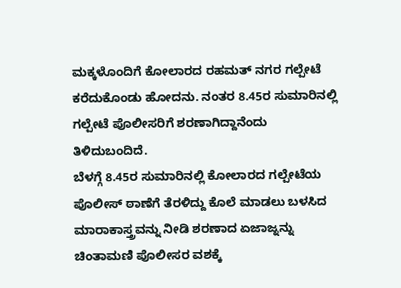ಮಕ್ಕಳೊಂದಿಗೆ ಕೋಲಾರದ ರಹಮತ್ ನಗರ ಗಲ್ಪೇಟೆ ಕರೆದುಕೊಂಡು ಹೋದನು. ನಂತರ 8.45ರ ಸುಮಾರಿನಲ್ಲಿ ಗಲ್ಪೇಟೆ ಪೊಲೀಸರಿಗೆ ಶರಣಾಗಿದ್ದಾನೆಂದು ತಿಳಿದುಬಂದಿದೆ.
ಬೆಳಗ್ಗೆ 8.45ರ ಸುಮಾರಿನಲ್ಲಿ ಕೋಲಾರದ ಗಲ್ಪೇಟೆಯ ಪೊಲೀಸ್ ಠಾಣೆಗೆ ತೆರಳಿದ್ದು ಕೊಲೆ ಮಾಡಲು ಬಳಸಿದ ಮಾರಾಕಾಸ್ತ್ರವನ್ನು ನೀಡಿ ಶರಣಾದ ಏಜಾಜ್ನನ್ನು ಚಿಂತಾಮಣಿ ಪೊಲೀಸರ ವಶಕ್ಕೆ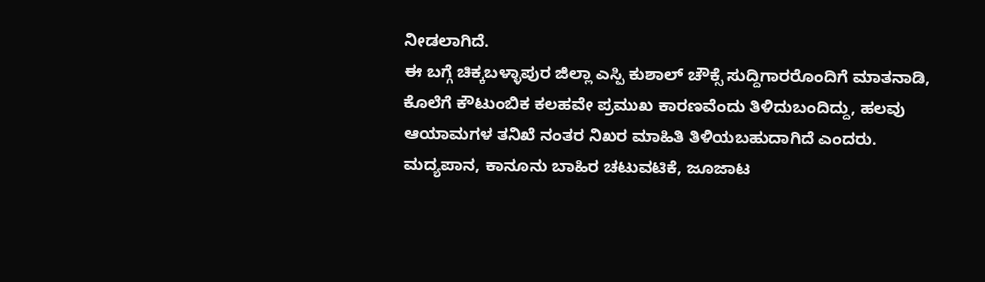ನೀಡಲಾಗಿದೆ.
ಈ ಬಗ್ಗೆ ಚಿಕ್ಕಬಳ್ಳಾಪುರ ಜಿಲ್ಲಾ ಎಸ್ಪಿ ಕುಶಾಲ್ ಚೌಕ್ಸೆ ಸುದ್ದಿಗಾರರೊಂದಿಗೆ ಮಾತನಾಡಿ, ಕೊಲೆಗೆ ಕೌಟುಂಬಿಕ ಕಲಹವೇ ಪ್ರಮುಖ ಕಾರಣವೆಂದು ತಿಳಿದುಬಂದಿದ್ದು, ಹಲವು ಆಯಾಮಗಳ ತನಿಖೆ ನಂತರ ನಿಖರ ಮಾಹಿತಿ ತಿಳಿಯಬಹುದಾಗಿದೆ ಎಂದರು.
ಮದ್ಯಪಾನ, ಕಾನೂನು ಬಾಹಿರ ಚಟುವಟಿಕೆ, ಜೂಜಾಟ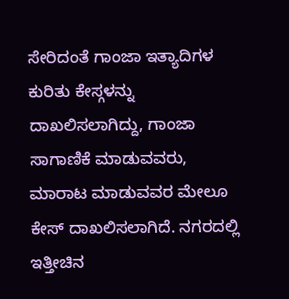ಸೇರಿದಂತೆ ಗಾಂಜಾ ಇತ್ಯಾದಿಗಳ ಕುರಿತು ಕೇಸ್ಗಳನ್ನು ದಾಖಲಿಸಲಾಗಿದ್ದು, ಗಾಂಜಾ ಸಾಗಾಣಿಕೆ ಮಾಡುವವರು, ಮಾರಾಟ ಮಾಡುವವರ ಮೇಲೂ ಕೇಸ್ ದಾಖಲಿಸಲಾಗಿದೆ. ನಗರದಲ್ಲಿ ಇತ್ತೀಚಿನ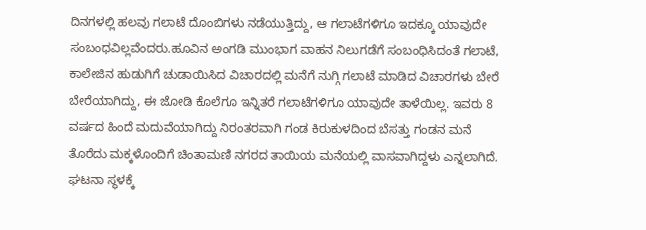ದಿನಗಳಲ್ಲಿ ಹಲವು ಗಲಾಟೆ ದೊಂಬಿಗಳು ನಡೆಯುತ್ತಿದ್ದು, ಆ ಗಲಾಟೆಗಳಿಗೂ ಇದಕ್ಕೂ ಯಾವುದೇ ಸಂಬಂಧವಿಲ್ಲವೆಂದರು.ಹೂವಿನ ಅಂಗಡಿ ಮುಂಭಾಗ ವಾಹನ ನಿಲುಗಡೆಗೆ ಸಂಬಂಧಿಸಿದಂತೆ ಗಲಾಟೆ, ಕಾಲೇಜಿನ ಹುಡುಗಿಗೆ ಚುಡಾಯಿಸಿದ ವಿಚಾರದಲ್ಲಿ ಮನೆಗೆ ನುಗ್ಗಿ ಗಲಾಟೆ ಮಾಡಿದ ವಿಚಾರಗಳು ಬೇರೆ ಬೇರೆಯಾಗಿದ್ದು, ಈ ಜೋಡಿ ಕೊಲೆಗೂ ಇನ್ನಿತರೆ ಗಲಾಟೆಗಳಿಗೂ ಯಾವುದೇ ತಾಳೆಯಿಲ್ಲ. ಇವರು 8 ವರ್ಷದ ಹಿಂದೆ ಮದುವೆಯಾಗಿದ್ದು ನಿರಂತರವಾಗಿ ಗಂಡ ಕಿರುಕುಳದಿಂದ ಬೆಸತ್ತು ಗಂಡನ ಮನೆ ತೊರೆದು ಮಕ್ಕಳೊಂದಿಗೆ ಚಿಂತಾಮಣಿ ನಗರದ ತಾಯಿಯ ಮನೆಯಲ್ಲಿ ವಾಸವಾಗಿದ್ದಳು ಎನ್ನಲಾಗಿದೆ.
ಘಟನಾ ಸ್ಥಳಕ್ಕೆ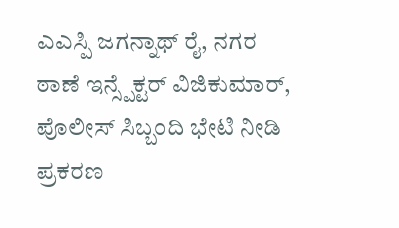ಎಎಸ್ಪಿ ಜಗನ್ನಾಥ್ ರೈ, ನಗರ ಠಾಣೆ ಇನ್ಸ್ಪೆಕ್ಟರ್ ವಿಜಿಕುಮಾರ್, ಪೊಲೀಸ್ ಸಿಬ್ಬಂದಿ ಭೇಟಿ ನೀಡಿ ಪ್ರಕರಣ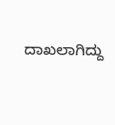ದಾಖಲಾಗಿದ್ದು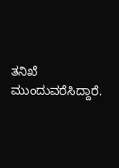ತನಿಖೆ ಮುಂದುವರೆಸಿದ್ದಾರೆ.